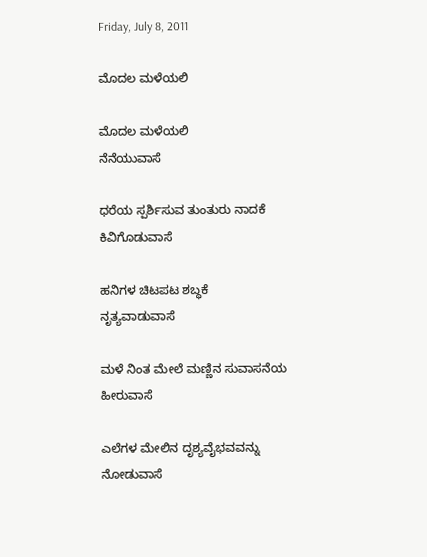Friday, July 8, 2011

ಮೊದಲ ಮಳೆಯಲಿ

ಮೊದಲ ಮಳೆಯಲಿ
ನೆನೆಯುವಾಸೆ

ಧರೆಯ ಸ್ಪರ್ಶಿಸುವ ತುಂತುರು ನಾದಕೆ
ಕಿವಿಗೊಡುವಾಸೆ

ಹನಿಗಳ ಚಿಟಪಟ ಶಬ್ಧಕೆ
ನೃತ್ಯವಾಡುವಾಸೆ

ಮಳೆ ನಿಂತ ಮೇಲೆ ಮಣ್ಣಿನ ಸುವಾಸನೆಯ
ಹೀರುವಾಸೆ

ಎಲೆಗಳ ಮೇಲಿನ ದೃಶ್ಯವೈಭವವನ್ನು
ನೋಡುವಾಸೆ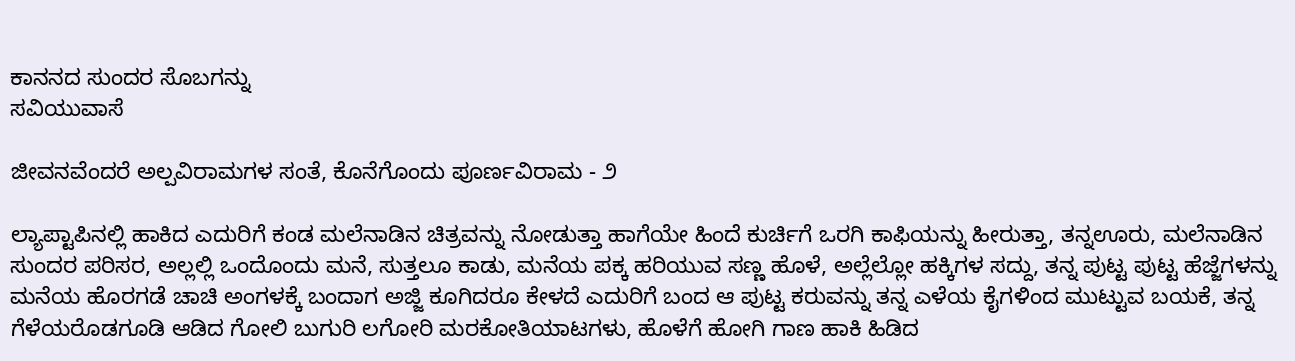ಕಾನನದ ಸುಂದರ ಸೊಬಗನ್ನು
ಸವಿಯುವಾಸೆ

ಜೀವನವೆಂದರೆ ಅಲ್ಪವಿರಾಮಗಳ ಸಂತೆ, ಕೊನೆಗೊಂದು ಪೂರ್ಣವಿರಾಮ - ೨

ಲ್ಯಾಪ್ಟಾಪಿನಲ್ಲಿ ಹಾಕಿದ ಎದುರಿಗೆ ಕಂಡ ಮಲೆನಾಡಿನ ಚಿತ್ರವನ್ನು ನೋಡುತ್ತಾ ಹಾಗೆಯೇ ಹಿಂದೆ ಕುರ್ಚಿಗೆ ಒರಗಿ ಕಾಫಿಯನ್ನು ಹೀರುತ್ತಾ, ತನ್ನಊರು, ಮಲೆನಾಡಿನ ಸುಂದರ ಪರಿಸರ, ಅಲ್ಲಲ್ಲಿ ಒಂದೊಂದು ಮನೆ, ಸುತ್ತಲೂ ಕಾಡು, ಮನೆಯ ಪಕ್ಕ ಹರಿಯುವ ಸಣ್ಣ ಹೊಳೆ, ಅಲ್ಲೆಲ್ಲೋ ಹಕ್ಕಿಗಳ ಸದ್ದು, ತನ್ನ ಪುಟ್ಟ ಪುಟ್ಟ ಹೆಜ್ಜೆಗಳನ್ನು ಮನೆಯ ಹೊರಗಡೆ ಚಾಚಿ ಅಂಗಳಕ್ಕೆ ಬಂದಾಗ ಅಜ್ಜಿ ಕೂಗಿದರೂ ಕೇಳದೆ ಎದುರಿಗೆ ಬಂದ ಆ ಪುಟ್ಟ ಕರುವನ್ನು ತನ್ನ ಎಳೆಯ ಕೈಗಳಿಂದ ಮುಟ್ಟುವ ಬಯಕೆ, ತನ್ನ ಗೆಳೆಯರೊಡಗೂಡಿ ಆಡಿದ ಗೋಲಿ ಬುಗುರಿ ಲಗೋರಿ ಮರಕೋತಿಯಾಟಗಳು, ಹೊಳೆಗೆ ಹೋಗಿ ಗಾಣ ಹಾಕಿ ಹಿಡಿದ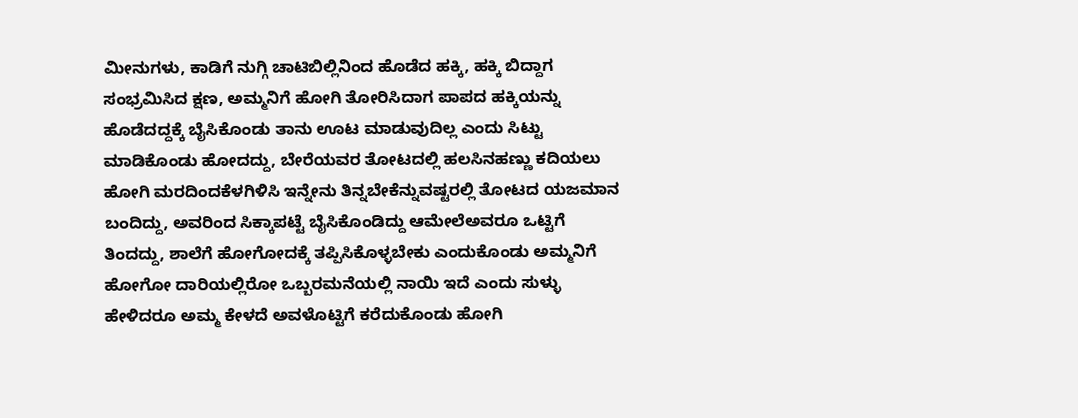ಮೀನುಗಳು, ಕಾಡಿಗೆ ನುಗ್ಗಿ ಚಾಟಿಬಿಲ್ಲಿನಿಂದ ಹೊಡೆದ ಹಕ್ಕಿ, ಹಕ್ಕಿ ಬಿದ್ದಾಗ ಸಂಭ್ರಮಿಸಿದ ಕ್ಷಣ, ಅಮ್ಮನಿಗೆ ಹೋಗಿ ತೋರಿಸಿದಾಗ ಪಾಪದ ಹಕ್ಕಿಯನ್ನು ಹೊಡೆದದ್ದಕ್ಕೆ ಬೈಸಿಕೊಂಡು ತಾನು ಊಟ ಮಾಡುವುದಿಲ್ಲ ಎಂದು ಸಿಟ್ಟು ಮಾಡಿಕೊಂಡು ಹೋದದ್ದು, ಬೇರೆಯವರ ತೋಟದಲ್ಲಿ ಹಲಸಿನಹಣ್ಣು ಕದಿಯಲು ಹೋಗಿ ಮರದಿಂದಕೆಳಗಿಳಿಸಿ ಇನ್ನೇನು ತಿನ್ನಬೇಕೆನ್ನುವಷ್ಟರಲ್ಲಿ ತೋಟದ ಯಜಮಾನ ಬಂದಿದ್ದು, ಅವರಿಂದ ಸಿಕ್ಕಾಪಟ್ಟೆ ಬೈಸಿಕೊಂಡಿದ್ದು ಆಮೇಲೆಅವರೂ ಒಟ್ಟಿಗೆ ತಿಂದದ್ದು, ಶಾಲೆಗೆ ಹೋಗೋದಕ್ಕೆ ತಪ್ಪಿಸಿಕೊಳ್ಳಬೇಕು ಎಂದುಕೊಂಡು ಅಮ್ಮನಿಗೆ ಹೋಗೋ ದಾರಿಯಲ್ಲಿರೋ ಒಬ್ಬರಮನೆಯಲ್ಲಿ ನಾಯಿ ಇದೆ ಎಂದು ಸುಳ್ಳು ಹೇಳಿದರೂ ಅಮ್ಮ ಕೇಳದೆ ಅವಳೊಟ್ಟಿಗೆ ಕರೆದುಕೊಂಡು ಹೋಗಿ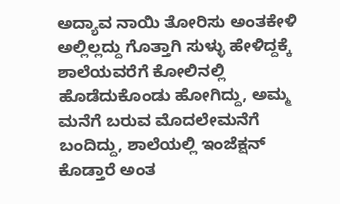ಅದ್ಯಾವ ನಾಯಿ ತೋರಿಸು ಅಂತಕೇಳಿ ಅಲ್ಲಿಲ್ಲದ್ದು ಗೊತ್ತಾಗಿ ಸುಳ್ಳು ಹೇಳಿದ್ದಕ್ಕೆ ಶಾಲೆಯವರೆಗೆ ಕೋಲಿನಲ್ಲಿ ಹೊಡೆದುಕೊಂಡು ಹೋಗಿದ್ದು, ಅಮ್ಮ ಮನೆಗೆ ಬರುವ ಮೊದಲೇಮನೆಗೆ ಬಂದಿದ್ದು, ಶಾಲೆಯಲ್ಲಿ ಇಂಜೆಕ್ಷನ್ ಕೊಡ್ತಾರೆ ಅಂತ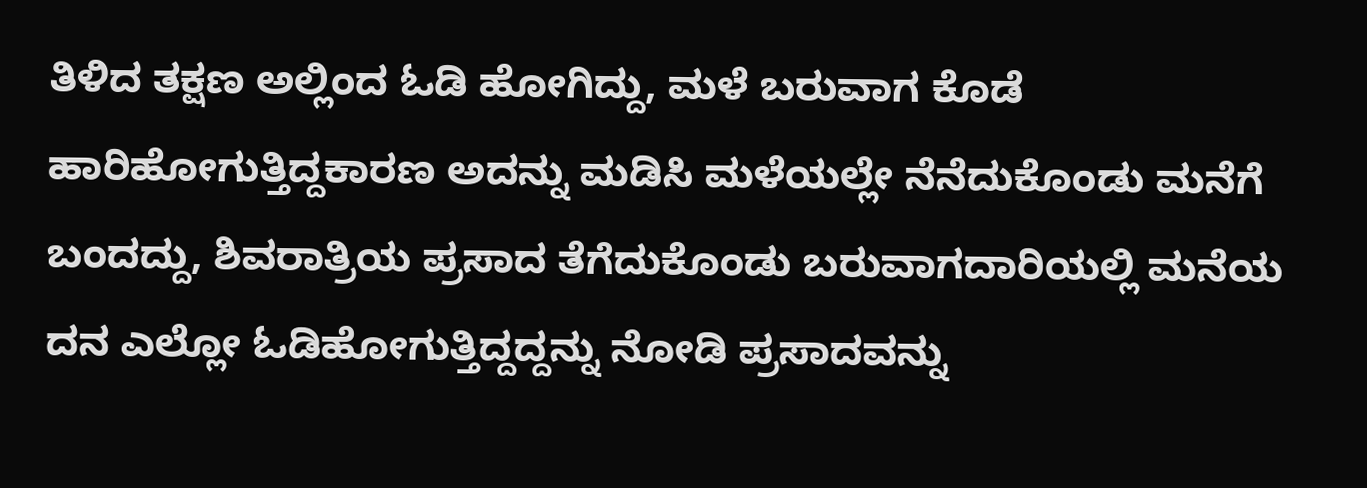ತಿಳಿದ ತಕ್ಷಣ ಅಲ್ಲಿಂದ ಓಡಿ ಹೋಗಿದ್ದು, ಮಳೆ ಬರುವಾಗ ಕೊಡೆ ಹಾರಿಹೋಗುತ್ತಿದ್ದಕಾರಣ ಅದನ್ನು ಮಡಿಸಿ ಮಳೆಯಲ್ಲೇ ನೆನೆದುಕೊಂಡು ಮನೆಗೆ ಬಂದದ್ದು, ಶಿವರಾತ್ರಿಯ ಪ್ರಸಾದ ತೆಗೆದುಕೊಂಡು ಬರುವಾಗದಾರಿಯಲ್ಲಿ ಮನೆಯ ದನ ಎಲ್ಲೋ ಓಡಿಹೋಗುತ್ತಿದ್ದದ್ದನ್ನು ನೋಡಿ ಪ್ರಸಾದವನ್ನು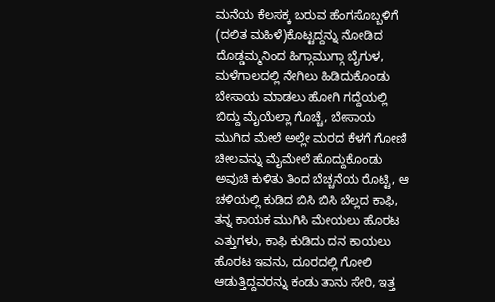ಮನೆಯ ಕೆಲಸಕ್ಕ ಬರುವ ಹೆಂಗಸೊಬ್ಬಳಿಗೆ (ದಲಿತ ಮಹಿಳೆ)ಕೊಟ್ಟದ್ದನ್ನು ನೋಡಿದ ದೊಡ್ಡಮ್ಮನಿಂದ ಹಿಗ್ಗಾಮುಗ್ಗಾ ಬೈಗುಳ, ಮಳೆಗಾಲದಲ್ಲಿ ನೇಗಿಲು ಹಿಡಿದುಕೊಂಡು ಬೇಸಾಯ ಮಾಡಲು ಹೋಗಿ ಗದ್ದೆಯಲ್ಲಿ ಬಿದ್ದು ಮೈಯೆಲ್ಲಾ ಗೊಚ್ಚೆ, ಬೇಸಾಯ ಮುಗಿದ ಮೇಲೆ ಅಲ್ಲೇ ಮರದ ಕೆಳಗೆ ಗೋಣಿ ಚೀಲವನ್ನು ಮೈಮೇಲೆ ಹೊದ್ದುಕೊಂಡು ಅವುಚಿ ಕುಳಿತು ತಿಂದ ಬೆಚ್ಚನೆಯ ರೊಟ್ಟಿ, ಆ ಚಳಿಯಲ್ಲಿ ಕುಡಿದ ಬಿಸಿ ಬಿಸಿ ಬೆಲ್ಲದ ಕಾಫಿ, ತನ್ನ ಕಾಯಕ ಮುಗಿಸಿ ಮೇಯಲು ಹೊರಟ ಎತ್ತುಗಳು, ಕಾಫಿ ಕುಡಿದು ದನ ಕಾಯಲು ಹೊರಟ ಇವನು, ದೂರದಲ್ಲಿ ಗೋಲಿ ಆಡುತ್ತಿದ್ದವರನ್ನು ಕಂಡು ತಾನು ಸೇರಿ, ಇತ್ತ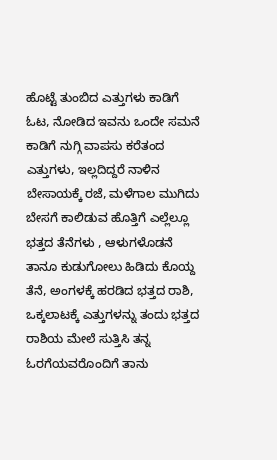ಹೊಟ್ಟೆ ತುಂಬಿದ ಎತ್ತುಗಳು ಕಾಡಿಗೆ ಓಟ, ನೋಡಿದ ಇವನು ಒಂದೇ ಸಮನೆ ಕಾಡಿಗೆ ನುಗ್ಗಿ ವಾಪಸು ಕರೆತಂದ ಎತ್ತುಗಳು, ಇಲ್ಲದಿದ್ದರೆ ನಾಳಿನ ಬೇಸಾಯಕ್ಕೆ ರಜೆ, ಮಳೆಗಾಲ ಮುಗಿದು ಬೇಸಗೆ ಕಾಲಿಡುವ ಹೊತ್ತಿಗೆ ಎಲ್ಲೆಲ್ಲೂ ಭತ್ತದ ತೆನೆಗಳು , ಆಳುಗಳೊಡನೆ ತಾನೂ ಕುಡುಗೋಲು ಹಿಡಿದು ಕೊಯ್ದ ತೆನೆ, ಅಂಗಳಕ್ಕೆ ಹರಡಿದ ಭತ್ತದ ರಾಶಿ, ಒಕ್ಕಲಾಟಕ್ಕೆ ಎತ್ತುಗಳನ್ನು ತಂದು ಭತ್ತದ ರಾಶಿಯ ಮೇಲೆ ಸುತ್ತಿಸಿ ತನ್ನ ಓರಗೆಯವರೊಂದಿಗೆ ತಾನು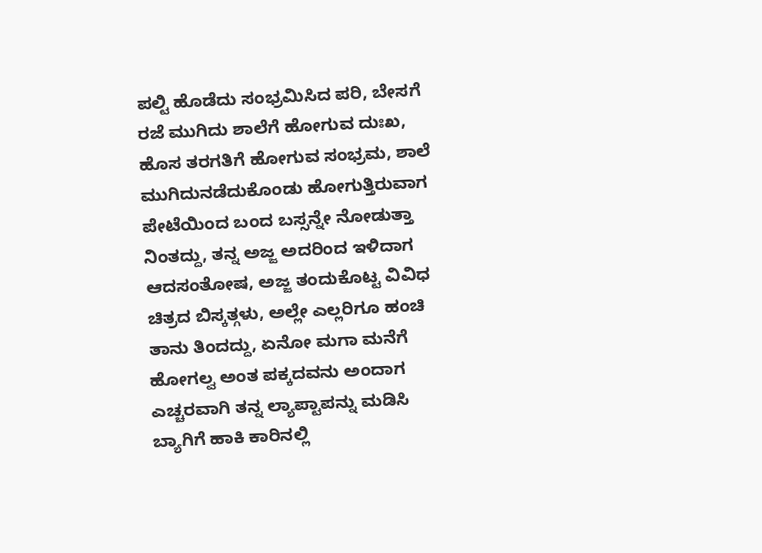ಪಲ್ಟಿ ಹೊಡೆದು ಸಂಭ್ರಮಿಸಿದ ಪರಿ, ಬೇಸಗೆ ರಜೆ ಮುಗಿದು ಶಾಲೆಗೆ ಹೋಗುವ ದುಃಖ, ಹೊಸ ತರಗತಿಗೆ ಹೋಗುವ ಸಂಭ್ರಮ, ಶಾಲೆ ಮುಗಿದುನಡೆದುಕೊಂಡು ಹೋಗುತ್ತಿರುವಾಗ ಪೇಟೆಯಿಂದ ಬಂದ ಬಸ್ಸನ್ನೇ ನೋಡುತ್ತಾ ನಿಂತದ್ದು, ತನ್ನ ಅಜ್ಜ ಅದರಿಂದ ಇಳಿದಾಗ ಆದಸಂತೋಷ, ಅಜ್ಜ ತಂದುಕೊಟ್ಟ ವಿವಿಧ ಚಿತ್ರದ ಬಿಸ್ಕತ್ಗಳು, ಅಲ್ಲೇ ಎಲ್ಲರಿಗೂ ಹಂಚಿ ತಾನು ತಿಂದದ್ದು, ಏನೋ ಮಗಾ ಮನೆಗೆ ಹೋಗಲ್ವ ಅಂತ ಪಕ್ಕದವನು ಅಂದಾಗ ಎಚ್ಚರವಾಗಿ ತನ್ನ ಲ್ಯಾಪ್ಟಾಪನ್ನು ಮಡಿಸಿ ಬ್ಯಾಗಿಗೆ ಹಾಕಿ ಕಾರಿನಲ್ಲಿ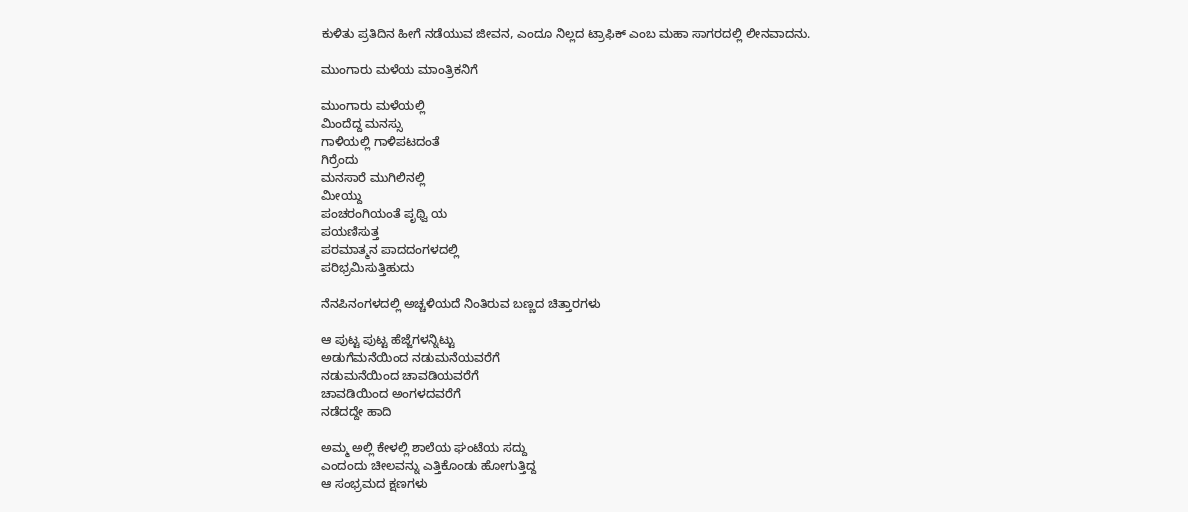ಕುಳಿತು ಪ್ರತಿದಿನ ಹೀಗೆ ನಡೆಯುವ ಜೀವನ, ಎಂದೂ ನಿಲ್ಲದ ಟ್ರಾಫಿಕ್ ಎಂಬ ಮಹಾ ಸಾಗರದಲ್ಲಿ ಲೀನವಾದನು.

ಮುಂಗಾರು ಮಳೆಯ ಮಾಂತ್ರಿಕನಿಗೆ

ಮುಂಗಾರು ಮಳೆಯಲ್ಲಿ
ಮಿಂದೆದ್ದ ಮನಸ್ಸು
ಗಾಳಿಯಲ್ಲಿ ಗಾಳಿಪಟದಂತೆ
ಗಿರ್ರೆಂದು
ಮನಸಾರೆ ಮುಗಿಲಿನಲ್ಲಿ
ಮೀಯ್ದು
ಪಂಚರಂಗಿಯಂತೆ ಪೃಥ್ವಿ ಯ
ಪಯಣಿಸುತ್ತ
ಪರಮಾತ್ಮನ ಪಾದದಂಗಳದಲ್ಲಿ
ಪರಿಭ್ರಮಿಸುತ್ತಿಹುದು

ನೆನಪಿನಂಗಳದಲ್ಲಿ ಅಚ್ಚಳಿಯದೆ ನಿಂತಿರುವ ಬಣ್ಣದ ಚಿತ್ತಾರಗಳು

ಆ ಪುಟ್ಟ ಪುಟ್ಟ ಹೆಜ್ಜೆಗಳನ್ನಿಟ್ಟು
ಅಡುಗೆಮನೆಯಿಂದ ನಡುಮನೆಯವರೆಗೆ
ನಡುಮನೆಯಿಂದ ಚಾವಡಿಯವರೆಗೆ
ಚಾವಡಿಯಿಂದ ಅಂಗಳದವರೆಗೆ
ನಡೆದದ್ದೇ ಹಾದಿ

ಅಮ್ಮ ಅಲ್ಲಿ ಕೇಳಲ್ಲಿ ಶಾಲೆಯ ಘಂಟೆಯ ಸದ್ದು
ಎಂದಂದು ಚೀಲವನ್ನು ಎತ್ತಿಕೊಂಡು ಹೋಗುತ್ತಿದ್ದ
ಆ ಸಂಭ್ರಮದ ಕ್ಷಣಗಳು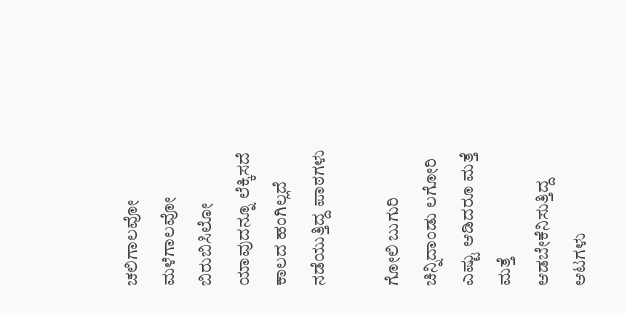ಚಲಿಗಾಲವೋ ಮಳೆಗಾಲವೋ ಬಿರುಬಿಸಿಲೋ
ಯಾವುದನ್ನೂ ಲೆಕ್ಕಿಸದೆ ಕಾಲದ ಹಂಗಿಲ್ಲದೆ
ನಡೆಯುತ್ತಿದ್ದ ಪಾಠಗಳು

ಗೋಲಿ ಬುಗುರಿ ಚಿನ್ನಿದಾಂಡು ಲಗೋರಿ
ಎಷ್ಟು ಆಡಿದರೂ ಮತ್ತೆ ಮತ್ತೆ
ಆಡಬೇಕೆನಿಸುತ್ತಿದ್ದ ಆಟಗಳು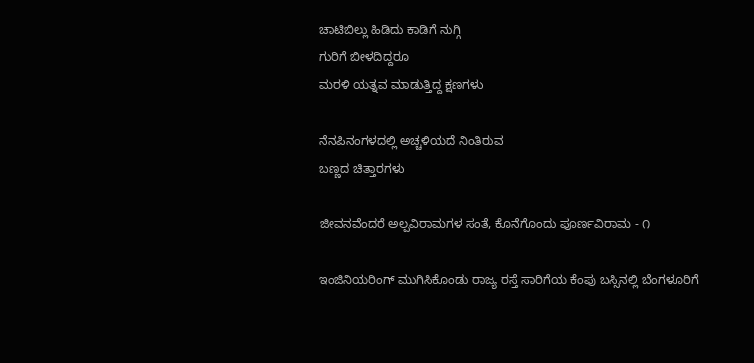ಚಾಟಿಬಿಲ್ಲು ಹಿಡಿದು ಕಾಡಿಗೆ ನುಗ್ಗಿ
ಗುರಿಗೆ ಬೀಳದಿದ್ದರೂ
ಮರಳಿ ಯತ್ನವ ಮಾಡುತ್ತಿದ್ದ ಕ್ಷಣಗಳು

ನೆನಪಿನಂಗಳದಲ್ಲಿ ಅಚ್ಚಳಿಯದೆ ನಿಂತಿರುವ
ಬಣ್ಣದ ಚಿತ್ತಾರಗಳು

ಜೀವನವೆಂದರೆ ಅಲ್ಪವಿರಾಮಗಳ ಸಂತೆ, ಕೊನೆಗೊಂದು ಪೂರ್ಣವಿರಾಮ - ೧

ಇಂಜಿನಿಯರಿಂಗ್ ಮುಗಿಸಿಕೊಂಡು ರಾಜ್ಯ ರಸ್ತೆ ಸಾರಿಗೆಯ ಕೆಂಪು ಬಸ್ಸಿನಲ್ಲಿ ಬೆಂಗಳೂರಿಗೆ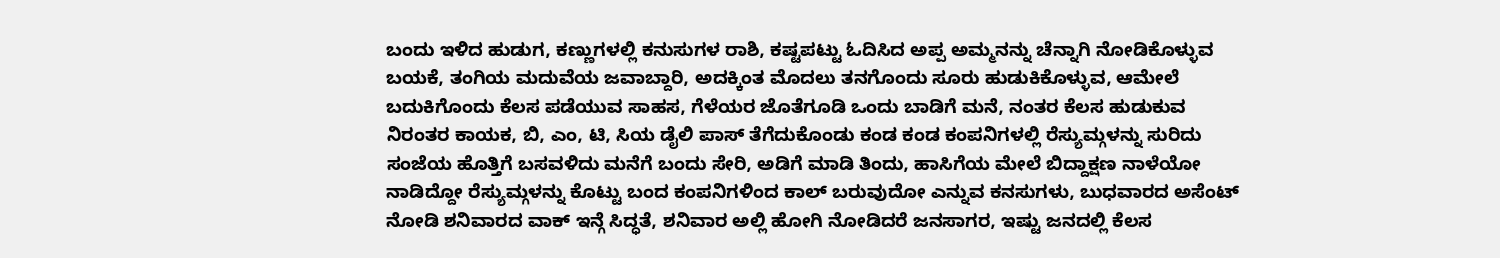ಬಂದು ಇಳಿದ ಹುಡುಗ, ಕಣ್ಣುಗಳಲ್ಲಿ ಕನುಸುಗಳ ರಾಶಿ, ಕಷ್ಟಪಟ್ಟು ಓದಿಸಿದ ಅಪ್ಪ ಅಮ್ಮನನ್ನು ಚೆನ್ನಾಗಿ ನೋಡಿಕೊಳ್ಳುವ ಬಯಕೆ, ತಂಗಿಯ ಮದುವೆಯ ಜವಾಬ್ದಾರಿ, ಅದಕ್ಕಿಂತ ಮೊದಲು ತನಗೊಂದು ಸೂರು ಹುಡುಕಿಕೊಳ್ಳುವ, ಆಮೇಲೆ ಬದುಕಿಗೊಂದು ಕೆಲಸ ಪಡೆಯುವ ಸಾಹಸ, ಗೆಳೆಯರ ಜೊತೆಗೂಡಿ ಒಂದು ಬಾಡಿಗೆ ಮನೆ, ನಂತರ ಕೆಲಸ ಹುಡುಕುವ ನಿರಂತರ ಕಾಯಕ, ಬಿ, ಎಂ, ಟಿ, ಸಿಯ ಡೈಲಿ ಪಾಸ್ ತೆಗೆದುಕೊಂಡು ಕಂಡ ಕಂಡ ಕಂಪನಿಗಳಲ್ಲಿ ರೆಸ್ಯುಮ್ಗಳನ್ನು ಸುರಿದು ಸಂಜೆಯ ಹೊತ್ತಿಗೆ ಬಸವಳಿದು ಮನೆಗೆ ಬಂದು ಸೇರಿ, ಅಡಿಗೆ ಮಾಡಿ ತಿಂದು, ಹಾಸಿಗೆಯ ಮೇಲೆ ಬಿದ್ದಾಕ್ಷಣ ನಾಳೆಯೋ ನಾಡಿದ್ದೋ ರೆಸ್ಯುಮ್ಗಳನ್ನು ಕೊಟ್ಟು ಬಂದ ಕಂಪನಿಗಳಿಂದ ಕಾಲ್ ಬರುವುದೋ ಎನ್ನುವ ಕನಸುಗಳು, ಬುಧವಾರದ ಅಸೆಂಟ್ ನೋಡಿ ಶನಿವಾರದ ವಾಕ್ ಇನ್ಗೆ ಸಿದ್ಧತೆ, ಶನಿವಾರ ಅಲ್ಲಿ ಹೋಗಿ ನೋಡಿದರೆ ಜನಸಾಗರ, ಇಷ್ಟು ಜನದಲ್ಲಿ ಕೆಲಸ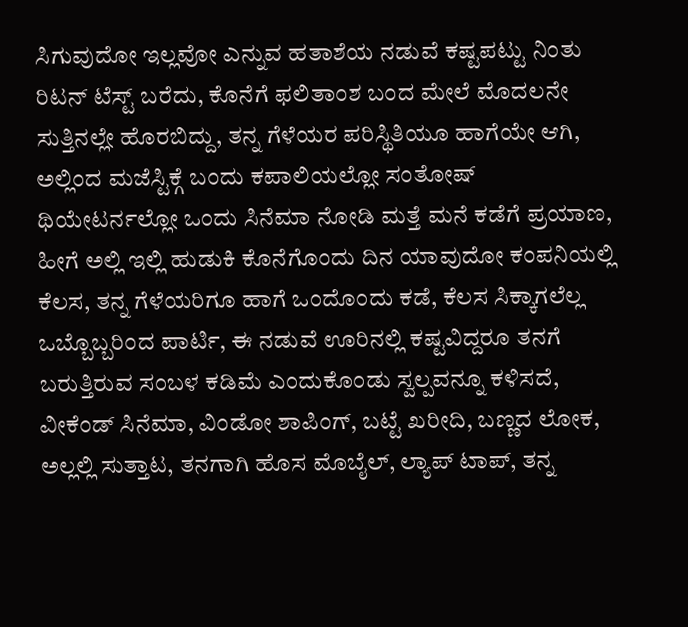ಸಿಗುವುದೋ ಇಲ್ಲವೋ ಎನ್ನುವ ಹತಾಶೆಯ ನಡುವೆ ಕಷ್ಟಪಟ್ಟು ನಿಂತು ರಿಟನ್ ಟೆಸ್ಟ್ ಬರೆದು, ಕೊನೆಗೆ ಫಲಿತಾಂಶ ಬಂದ ಮೇಲೆ ಮೊದಲನೇ ಸುತ್ತಿನಲ್ಲೇ ಹೊರಬಿದ್ದು, ತನ್ನ ಗೆಳೆಯರ ಪರಿಸ್ಥಿತಿಯೂ ಹಾಗೆಯೇ ಆಗಿ, ಅಲ್ಲಿಂದ ಮಜೆಸ್ಟಿಕ್ಗೆ ಬಂದು ಕಪಾಲಿಯಲ್ಲೋ ಸಂತೋಷ್ ಥಿಯೇಟರ್ನಲ್ಲೋ ಒಂದು ಸಿನೆಮಾ ನೋಡಿ ಮತ್ತೆ ಮನೆ ಕಡೆಗೆ ಪ್ರಯಾಣ, ಹೀಗೆ ಅಲ್ಲಿ ಇಲ್ಲಿ ಹುಡುಕಿ ಕೊನೆಗೊಂದು ದಿನ ಯಾವುದೋ ಕಂಪನಿಯಲ್ಲಿ ಕೆಲಸ, ತನ್ನ ಗೆಳೆಯರಿಗೂ ಹಾಗೆ ಒಂದೊಂದು ಕಡೆ, ಕೆಲಸ ಸಿಕ್ಕಾಗಲೆಲ್ಲ ಒಬ್ಬೊಬ್ಬರಿಂದ ಪಾರ್ಟಿ, ಈ ನಡುವೆ ಊರಿನಲ್ಲಿ ಕಷ್ಟವಿದ್ದರೂ ತನಗೆ ಬರುತ್ತಿರುವ ಸಂಬಳ ಕಡಿಮೆ ಎಂದುಕೊಂಡು ಸ್ವಲ್ಪವನ್ನೂ ಕಳಿಸದೆ, ವೀಕೆಂಡ್ ಸಿನೆಮಾ, ವಿಂಡೋ ಶಾಪಿಂಗ್, ಬಟ್ಟೆ ಖರೀದಿ, ಬಣ್ಣದ ಲೋಕ, ಅಲ್ಲಲ್ಲಿ ಸುತ್ತಾಟ, ತನಗಾಗಿ ಹೊಸ ಮೊಬೈಲ್, ಲ್ಯಾಪ್ ಟಾಪ್, ತನ್ನ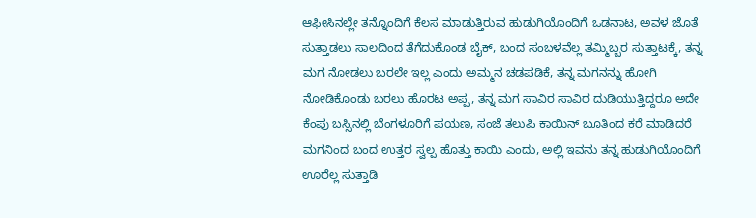ಆಫೀಸಿನಲ್ಲೇ ತನ್ನೊಂದಿಗೆ ಕೆಲಸ ಮಾಡುತ್ತಿರುವ ಹುಡುಗಿಯೊಂದಿಗೆ ಒಡನಾಟ, ಅವಳ ಜೊತೆ ಸುತ್ತಾಡಲು ಸಾಲದಿಂದ ತೆಗೆದುಕೊಂಡ ಬೈಕ್, ಬಂದ ಸಂಬಳವೆಲ್ಲ ತಮ್ಮಿಬ್ಬರ ಸುತ್ತಾಟಕ್ಕೆ, ತನ್ನ ಮಗ ನೋಡಲು ಬರಲೇ ಇಲ್ಲ ಎಂದು ಅಮ್ಮನ ಚಡಪಡಿಕೆ, ತನ್ನ ಮಗನನ್ನು ಹೋಗಿ ನೋಡಿಕೊಂಡು ಬರಲು ಹೊರಟ ಅಪ್ಪ, ತನ್ನ ಮಗ ಸಾವಿರ ಸಾವಿರ ದುಡಿಯುತ್ತಿದ್ದರೂ ಅದೇ ಕೆಂಪು ಬಸ್ಸಿನಲ್ಲಿ ಬೆಂಗಳೂರಿಗೆ ಪಯಣ, ಸಂಜೆ ತಲುಪಿ ಕಾಯಿನ್ ಬೂತಿಂದ ಕರೆ ಮಾಡಿದರೆ ಮಗನಿಂದ ಬಂದ ಉತ್ತರ ಸ್ವಲ್ಪ ಹೊತ್ತು ಕಾಯಿ ಎಂದು, ಅಲ್ಲಿ ಇವನು ತನ್ನ ಹುಡುಗಿಯೊಂದಿಗೆ ಊರೆಲ್ಲ ಸುತ್ತಾಡಿ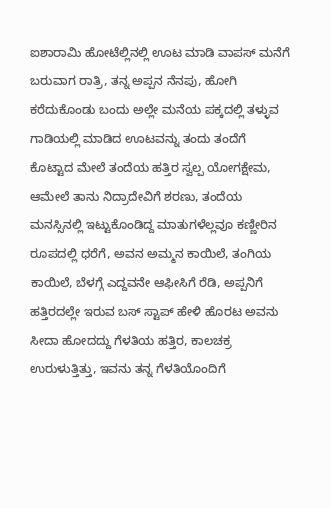ಐಶಾರಾಮಿ ಹೋಟೆಲ್ಲಿನಲ್ಲಿ ಊಟ ಮಾಡಿ ವಾಪಸ್ ಮನೆಗೆ ಬರುವಾಗ ರಾತ್ರಿ, ತನ್ನ ಅಪ್ಪನ ನೆನಪು, ಹೋಗಿ ಕರೆದುಕೊಂಡು ಬಂದು ಅಲ್ಲೇ ಮನೆಯ ಪಕ್ಕದಲ್ಲಿ ತಳ್ಳುವ ಗಾಡಿಯಲ್ಲಿ ಮಾಡಿದ ಊಟವನ್ನು ತಂದು ತಂದೆಗೆ ಕೊಟ್ಟಾದ ಮೇಲೆ ತಂದೆಯ ಹತ್ತಿರ ಸ್ವಲ್ಪ ಯೋಗಕ್ಷೇಮ, ಆಮೇಲೆ ತಾನು ನಿದ್ರಾದೇವಿಗೆ ಶರಣು, ತಂದೆಯ ಮನಸ್ಸಿನಲ್ಲಿ ಇಟ್ಟುಕೊಂಡಿದ್ದ ಮಾತುಗಳೆಲ್ಲವೂ ಕಣ್ಣೀರಿನ ರೂಪದಲ್ಲಿ ಧರೆಗೆ, ಅವನ ಅಮ್ಮನ ಕಾಯಿಲೆ, ತಂಗಿಯ ಕಾಯಿಲೆ, ಬೆಳಗ್ಗೆ ಎದ್ದವನೇ ಆಫೀಸಿಗೆ ರೆಡಿ, ಅಪ್ಪನಿಗೆ ಹತ್ತಿರದಲ್ಲೇ ಇರುವ ಬಸ್ ಸ್ಟಾಪ್ ಹೇಳಿ ಹೊರಟ ಅವನು ಸೀದಾ ಹೋದದ್ದು ಗೆಳತಿಯ ಹತ್ತಿರ, ಕಾಲಚಕ್ರ ಉರುಳುತ್ತಿತ್ತು, ಇವನು ತನ್ನ ಗೆಳತಿಯೊಂದಿಗೆ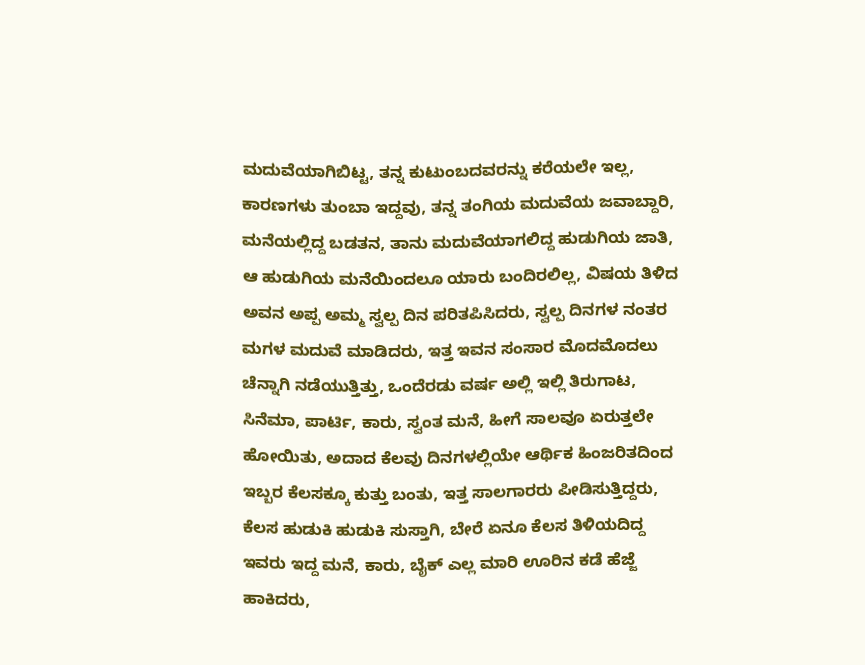ಮದುವೆಯಾಗಿಬಿಟ್ಟ, ತನ್ನ ಕುಟುಂಬದವರನ್ನು ಕರೆಯಲೇ ಇಲ್ಲ, ಕಾರಣಗಳು ತುಂಬಾ ಇದ್ದವು, ತನ್ನ ತಂಗಿಯ ಮದುವೆಯ ಜವಾಬ್ದಾರಿ, ಮನೆಯಲ್ಲಿದ್ದ ಬಡತನ, ತಾನು ಮದುವೆಯಾಗಲಿದ್ದ ಹುಡುಗಿಯ ಜಾತಿ, ಆ ಹುಡುಗಿಯ ಮನೆಯಿಂದಲೂ ಯಾರು ಬಂದಿರಲಿಲ್ಲ, ವಿಷಯ ತಿಳಿದ ಅವನ ಅಪ್ಪ ಅಮ್ಮ ಸ್ವಲ್ಪ ದಿನ ಪರಿತಪಿಸಿದರು, ಸ್ವಲ್ಪ ದಿನಗಳ ನಂತರ ಮಗಳ ಮದುವೆ ಮಾಡಿದರು, ಇತ್ತ ಇವನ ಸಂಸಾರ ಮೊದಮೊದಲು ಚೆನ್ನಾಗಿ ನಡೆಯುತ್ತಿತ್ತು, ಒಂದೆರಡು ವರ್ಷ ಅಲ್ಲಿ ಇಲ್ಲಿ ತಿರುಗಾಟ, ಸಿನೆಮಾ, ಪಾರ್ಟಿ, ಕಾರು, ಸ್ವಂತ ಮನೆ, ಹೀಗೆ ಸಾಲವೂ ಏರುತ್ತಲೇ ಹೋಯಿತು, ಅದಾದ ಕೆಲವು ದಿನಗಳಲ್ಲಿಯೇ ಆರ್ಥಿಕ ಹಿಂಜರಿತದಿಂದ ಇಬ್ಬರ ಕೆಲಸಕ್ಕೂ ಕುತ್ತು ಬಂತು, ಇತ್ತ ಸಾಲಗಾರರು ಪೀಡಿಸುತ್ತಿದ್ದರು, ಕೆಲಸ ಹುಡುಕಿ ಹುಡುಕಿ ಸುಸ್ತಾಗಿ, ಬೇರೆ ಏನೂ ಕೆಲಸ ತಿಳಿಯದಿದ್ದ ಇವರು ಇದ್ದ ಮನೆ, ಕಾರು, ಬೈಕ್ ಎಲ್ಲ ಮಾರಿ ಊರಿನ ಕಡೆ ಹೆಜ್ಜೆ ಹಾಕಿದರು,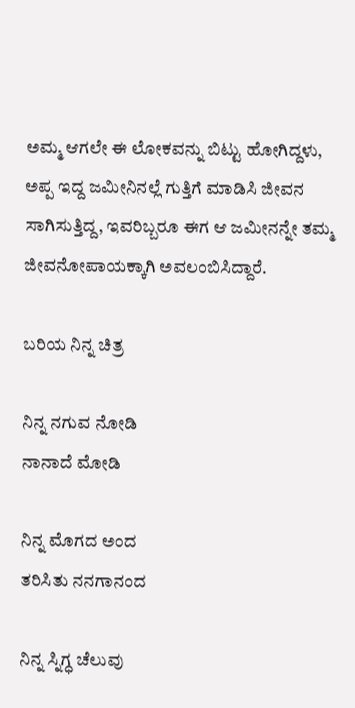ಅಮ್ಮ ಆಗಲೇ ಈ ಲೋಕವನ್ನು ಬಿಟ್ಟು ಹೋಗಿದ್ದಳು, ಅಪ್ಪ ಇದ್ದ ಜಮೀನಿನಲ್ಲೆ ಗುತ್ತಿಗೆ ಮಾಡಿಸಿ ಜೀವನ ಸಾಗಿಸುತ್ತಿದ್ದ, ಇವರಿಬ್ಬರೂ ಈಗ ಆ ಜಮೀನನ್ನೇ ತಮ್ಮ ಜೀವನೋಪಾಯಕ್ಕಾಗಿ ಅವಲಂಬಿಸಿದ್ದಾರೆ.

ಬರಿಯ ನಿನ್ನ ಚಿತ್ರ

ನಿನ್ನ ನಗುವ ನೋಡಿ
ನಾನಾದೆ ಮೋಡಿ

ನಿನ್ನ ಮೊಗದ ಅಂದ
ತರಿಸಿತು ನನಗಾನಂದ

ನಿನ್ನ ಸ್ನಿಗ್ಧ ಚೆಲುವು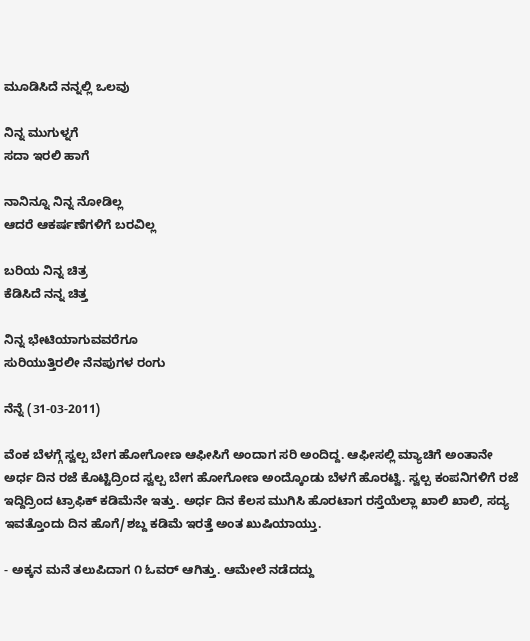ಮೂಡಿಸಿದೆ ನನ್ನಲ್ಲಿ ಒಲವು

ನಿನ್ನ ಮುಗುಳ್ನಗೆ
ಸದಾ ಇರಲಿ ಹಾಗೆ

ನಾನಿನ್ನೂ ನಿನ್ನ ನೋಡಿಲ್ಲ
ಆದರೆ ಆಕರ್ಷಣೆಗಳಿಗೆ ಬರವಿಲ್ಲ

ಬರಿಯ ನಿನ್ನ ಚಿತ್ರ
ಕೆಡಿಸಿದೆ ನನ್ನ ಚಿತ್ತ

ನಿನ್ನ ಭೇಟಿಯಾಗುವವರೆಗೂ
ಸುರಿಯುತ್ತಿರಲೀ ನೆನಪುಗಳ ರಂಗು

ನೆನ್ನೆ (31-03-2011)

ವೆಂಕ ಬೆಳಗ್ಗೆ ಸ್ವಲ್ಪ ಬೇಗ ಹೋಗೋಣ ಆಫೀಸಿಗೆ ಅಂದಾಗ ಸರಿ ಅಂದಿದ್ದ. ಆಫೀಸಲ್ಲಿ ಮ್ಯಾಚಿಗೆ ಅಂತಾನೇ ಅರ್ಧ ದಿನ ರಜೆ ಕೊಟ್ಟಿದ್ರಿಂದ ಸ್ವಲ್ಪ ಬೇಗ ಹೋಗೋಣ ಅಂದ್ಕೊಂಡು ಬೆಳಗೆ ಹೊರಟ್ವಿ. ಸ್ವಲ್ಪ ಕಂಪನಿಗಳಿಗೆ ರಜೆ ಇದ್ದಿದ್ರಿಂದ ಟ್ರಾಫಿಕ್ ಕಡಿಮೆನೇ ಇತ್ತು. ಅರ್ಧ ದಿನ ಕೆಲಸ ಮುಗಿಸಿ ಹೊರಟಾಗ ರಸ್ತೆಯೆಲ್ಲಾ ಖಾಲಿ ಖಾಲಿ, ಸದ್ಯ ಇವತ್ತೊಂದು ದಿನ ಹೊಗೆ/ಶಬ್ದ ಕಡಿಮೆ ಇರತ್ತೆ ಅಂತ ಖುಷಿಯಾಯ್ತು.

- ಅಕ್ಕನ ಮನೆ ತಲುಪಿದಾಗ ೧ ಓವರ್ ಆಗಿತ್ತು. ಆಮೇಲೆ ನಡೆದದ್ದು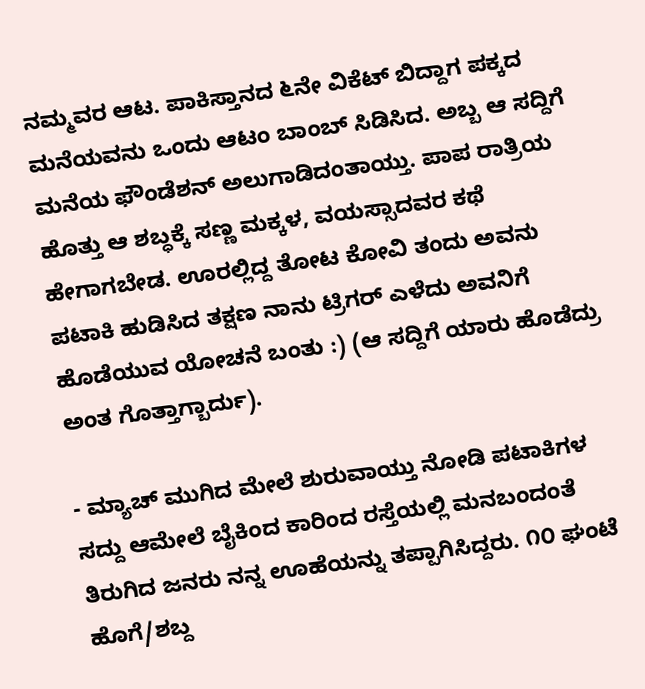ನಮ್ಮವರ ಆಟ. ಪಾಕಿಸ್ತಾನದ ೬ನೇ ವಿಕೆಟ್ ಬಿದ್ದಾಗ ಪಕ್ಕದ ಮನೆಯವನು ಒಂದು ಆಟಂ ಬಾಂಬ್ ಸಿಡಿಸಿದ. ಅಬ್ಬ ಆ ಸದ್ದಿಗೆ ಮನೆಯ ಫೌಂಡೆಶನ್ ಅಲುಗಾಡಿದಂತಾಯ್ತು. ಪಾಪ ರಾತ್ರಿಯ ಹೊತ್ತು ಆ ಶಬ್ಧಕ್ಕೆ ಸಣ್ಣ ಮಕ್ಕಳ, ವಯಸ್ಸಾದವರ ಕಥೆ ಹೇಗಾಗಬೇಡ. ಊರಲ್ಲಿದ್ದ ತೋಟ ಕೋವಿ ತಂದು ಅವನು ಪಟಾಕಿ ಹುಡಿಸಿದ ತಕ್ಷಣ ನಾನು ಟ್ರಿಗರ್ ಎಳೆದು ಅವನಿಗೆ ಹೊಡೆಯುವ ಯೋಚನೆ ಬಂತು :) (ಆ ಸದ್ದಿಗೆ ಯಾರು ಹೊಡೆದ್ರು ಅಂತ ಗೊತ್ತಾಗ್ಬಾರ್ದು).

- ಮ್ಯಾಚ್ ಮುಗಿದ ಮೇಲೆ ಶುರುವಾಯ್ತು ನೋಡಿ ಪಟಾಕಿಗಳ ಸದ್ದು ಆಮೇಲೆ ಬೈಕಿಂದ ಕಾರಿಂದ ರಸ್ತೆಯಲ್ಲಿ ಮನಬಂದಂತೆ ತಿರುಗಿದ ಜನರು ನನ್ನ ಊಹೆಯನ್ನು ತಪ್ಪಾಗಿಸಿದ್ದರು. ೧೦ ಘಂಟೆ ಹೊಗೆ/ಶಬ್ದ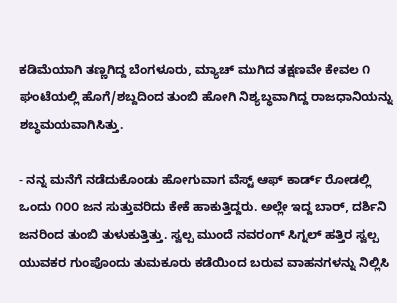ಕಡಿಮೆಯಾಗಿ ತಣ್ಣಗಿದ್ದ ಬೆಂಗಳೂರು, ಮ್ಯಾಚ್ ಮುಗಿದ ತಕ್ಷಣವೇ ಕೇವಲ ೧ ಘಂಟೆಯಲ್ಲಿ ಹೊಗೆ/ಶಬ್ದದಿಂದ ತುಂಬಿ ಹೋಗಿ ನಿಶ್ಯಬ್ಧವಾಗಿದ್ದ ರಾಜಧಾನಿಯನ್ನು ಶಬ್ಧಮಯವಾಗಿಸಿತ್ತು.

- ನನ್ನ ಮನೆಗೆ ನಡೆದುಕೊಂಡು ಹೋಗುವಾಗ ವೆಸ್ಟ್ ಆಫ್ ಕಾರ್ಡ್ ರೋಡಲ್ಲಿ ಒಂದು ೧೦೦ ಜನ ಸುತ್ತುವರಿದು ಕೇಕೆ ಹಾಕುತ್ತಿದ್ದರು. ಅಲ್ಲೇ ಇದ್ದ ಬಾರ್, ದರ್ಶಿನಿ ಜನರಿಂದ ತುಂಬಿ ತುಳುಕುತ್ತಿತ್ತು. ಸ್ವಲ್ಪ ಮುಂದೆ ನವರಂಗ್ ಸಿಗ್ನಲ್ ಹತ್ತಿರ ಸ್ವಲ್ಪ ಯುವಕರ ಗುಂಪೊಂದು ತುಮಕೂರು ಕಡೆಯಿಂದ ಬರುವ ವಾಹನಗಳನ್ನು ನಿಲ್ಲಿಸಿ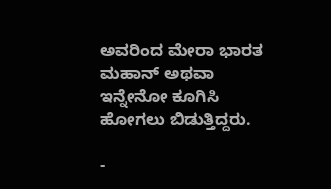ಅವರಿಂದ ಮೇರಾ ಭಾರತ ಮಹಾನ್ ಅಥವಾ ಇನ್ನೇನೋ ಕೂಗಿಸಿ ಹೋಗಲು ಬಿಡುತ್ತಿದ್ದರು.

-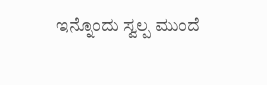ಇನ್ನೊಂದು ಸ್ವಲ್ಪ ಮುಂದೆ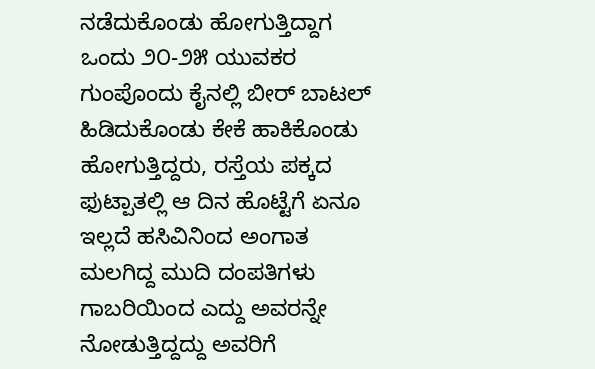ನಡೆದುಕೊಂಡು ಹೋಗುತ್ತಿದ್ದಾಗ ಒಂದು ೨೦-೨೫ ಯುವಕರ ಗುಂಪೊಂದು ಕೈನಲ್ಲಿ ಬೀರ್ ಬಾಟಲ್ ಹಿಡಿದುಕೊಂಡು ಕೇಕೆ ಹಾಕಿಕೊಂಡು ಹೋಗುತ್ತಿದ್ದರು, ರಸ್ತೆಯ ಪಕ್ಕದ ಫುಟ್ಪಾತಲ್ಲಿ ಆ ದಿನ ಹೊಟ್ಟೆಗೆ ಏನೂ ಇಲ್ಲದೆ ಹಸಿವಿನಿಂದ ಅಂಗಾತ ಮಲಗಿದ್ದ ಮುದಿ ದಂಪತಿಗಳು ಗಾಬರಿಯಿಂದ ಎದ್ದು ಅವರನ್ನೇ ನೋಡುತ್ತಿದ್ದದ್ದು ಅವರಿಗೆ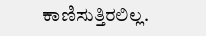ಕಾಣಿಸುತ್ತಿರಲಿಲ್ಲ.